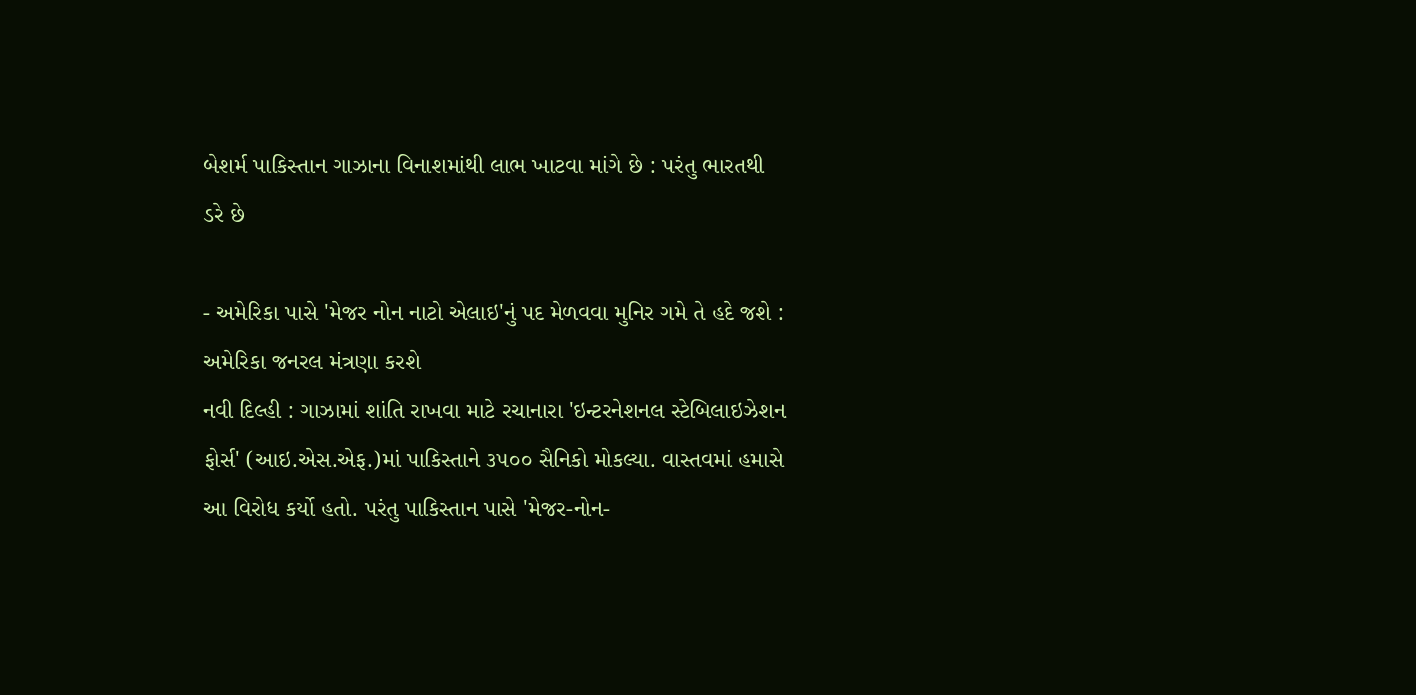બેશર્મ પાકિસ્તાન ગાઝાના વિનાશમાંથી લાભ ખાટવા માંગે છે : પરંતુ ભારતથી ડરે છે

- અમેરિકા પાસે 'મેજર નોન નાટો એલાઇ'નું પદ મેળવવા મુનિર ગમે તે હદે જશે : અમેરિકા જનરલ મંત્રણા કરશે
નવી દિલ્હી : ગાઝામાં શાંતિ રાખવા માટે રચાનારા 'ઇન્ટરનેશનલ સ્ટેબિલાઇઝેશન ફોર્સ' (આઇ.એસ.એફ.)માં પાકિસ્તાને ૩૫૦૦ સૈનિકો મોકલ્યા. વાસ્તવમાં હમાસે આ વિરોધ કર્યો હતો. પરંતુ પાકિસ્તાન પાસે 'મેજર-નોન-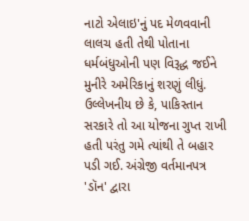નાટો એલાઇ'નું પદ મેળવવાની લાલચ હતી તેથી પોતાના ધર્મબંધુઓની પણ વિરૂદ્ધ જઈને મુનીરે અમેરિકાનું શરણું લીધું.
ઉલ્લેખનીય છે કે, પાકિસ્તાન સરકારે તો આ યોજના ગુપ્ત રાખી હતી પરંતુ ગમે ત્યાંથી તે બહાર પડી ગઈ. અંગ્રેજી વર્તમાનપત્ર 'ડૉન' દ્વારા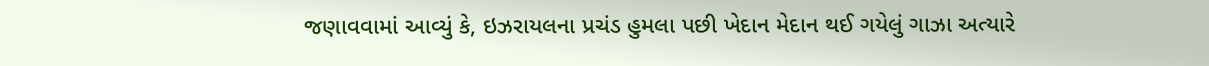જણાવવામાં આવ્યું કે, ઇઝરાયલના પ્રચંડ હુમલા પછી ખેદાન મેદાન થઈ ગયેલું ગાઝા અત્યારે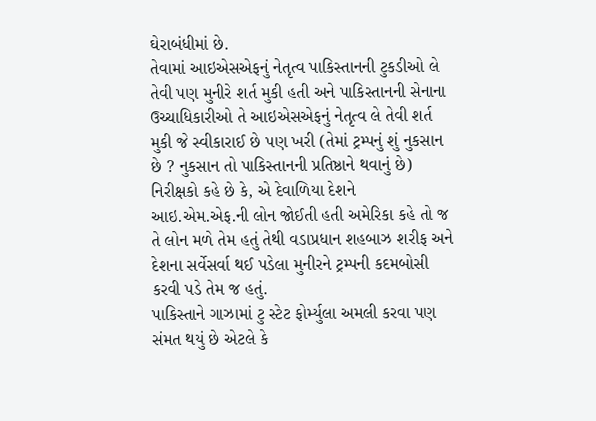ઘેરાબંધીમાં છે.
તેવામાં આઇએસએફનું નેતૃત્વ પાકિસ્તાનની ટુકડીઓ લે તેવી પણ મુનીરે શર્ત મુકી હતી અને પાકિસ્તાનની સેનાના ઉચ્ચાધિકારીઓ તે આઇએસએફનું નેતૃત્વ લે તેવી શર્ત મુકી જે સ્વીકારાઈ છે પણ ખરી (તેમાં ટ્રમ્પનું શું નુકસાન છે ? નુકસાન તો પાકિસ્તાનની પ્રતિષ્ઠાને થવાનું છે)
નિરીક્ષકો કહે છે કે, એ દેવાળિયા દેશને આઇ.એમ.એફ.ની લોન જોઈતી હતી અમેરિકા કહે તો જ તે લોન મળે તેમ હતું તેથી વડાપ્રધાન શહબાઝ શરીફ અને દેશના સર્વેસર્વા થઈ પડેલા મુનીરને ટ્રમ્પની કદમબોસી કરવી પડે તેમ જ હતું.
પાકિસ્તાને ગાઝામાં ટુ સ્ટેટ ફોર્મ્યુલા અમલી કરવા પણ સંમત થયું છે એટલે કે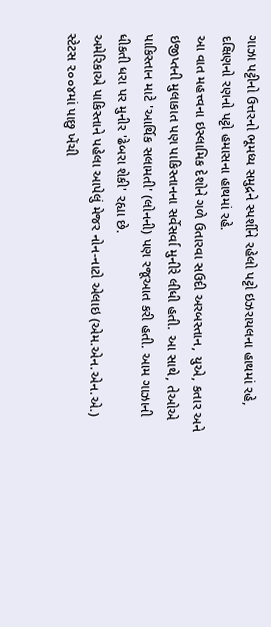ગાઝા પટ્ટીનો ઉત્તરનો ભૂમધ્ય સમુદ્રને સ્પર્શીને રહેલો પટ્ટો ઇઝરાયલના હાથમાં રહે, દક્ષિણનો રણનો પટ્ટો હમાસના હાથમાં રહે.
આ વાત મહત્ત્વના ઇસ્લામિક દેશોને ગળે ઉતારવા સઉદી અરબસ્તાન, યુએ, કતાર અને ઇજીપ્તની મુલાકાત પણ પાકિસ્તાનના સર્વેસર્વા મુનીરે લીધી હતી. આ સાથે, તેઓએ પાકિસ્તાન માટે 'આર્થિક સલામતી' (લોનની) પણ રજૂઆત કરી હતી. આમ ગાઝાની ધીકતી ધરા પર મુનીર 'ઢેબરા શેકી' રહ્યા છે.
અમેરિકાએ પાકિસ્તાને પહેલા આપેલું મેજર નોન-નાટો એલાઇ (એમ.એન.એન.એ.) સ્ટેટસ ૨૦૦૪માં પાછુ ખેંચી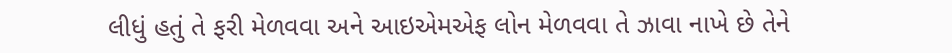લીધું હતું તે ફરી મેળવવા અને આઇએમએફ લોન મેળવવા તે ઝાવા નાખે છે તેને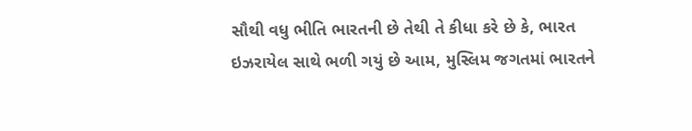સૌથી વધુ ભીતિ ભારતની છે તેથી તે કીધા કરે છે કે, ભારત ઇઝરાયેલ સાથે ભળી ગયું છે આમ, મુસ્લિમ જગતમાં ભારતને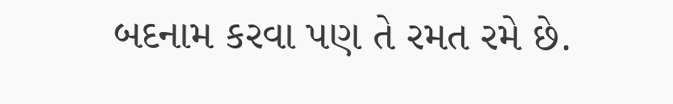બદનામ કરવા પણ તે રમત રમે છે.